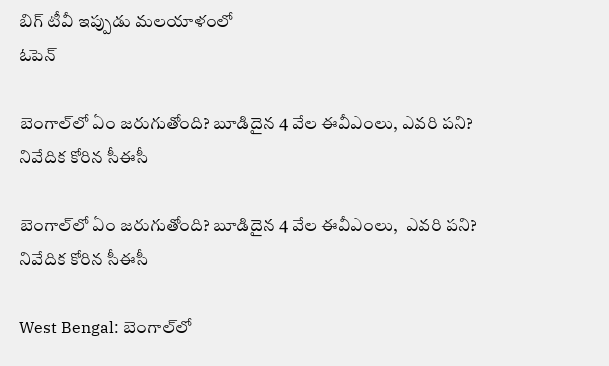బిగ్ టీవీ ఇప్పుడు మలయాళంలో
ఓపెన్

బెంగాల్‌‌లో ఏం జరుగుతోంది? బూడిదైన 4 వేల ఈవీఎంలు, ఎవరి పని? నివేదిక కోరిన సీఈసీ

బెంగాల్‌‌లో ఏం జరుగుతోంది? బూడిదైన 4 వేల ఈవీఎంలు,  ఎవరి పని? నివేదిక కోరిన సీఈసీ

West Bengal: బెంగాల్‌లో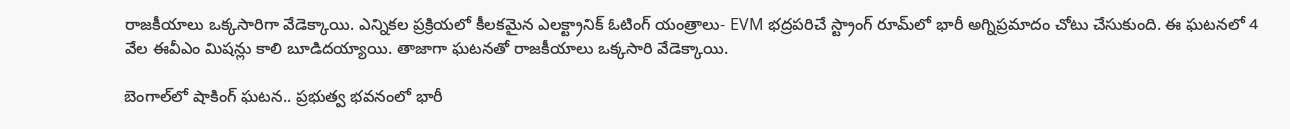రాజకీయాలు ఒక్కసారిగా వేడెక్కాయి. ఎన్నికల ప్రక్రియలో కీలకమైన ఎలక్ట్రానిక్ ఓటింగ్ యంత్రాలు- EVM భద్రపరిచే స్ట్రాంగ్ రూమ్‌లో భారీ అగ్నిప్రమాదం చోటు చేసుకుంది. ఈ ఘటనలో 4 వేల ఈవీఎం మిషన్లు కాలి బూడిదయ్యాయి. తాజాగా ఘటనతో రాజకీయాలు ఒక్కసారి వేడెక్కాయి.

బెంగాల్‌లో షాకింగ్ ఘటన.. ప్రభుత్వ భవనంలో భారీ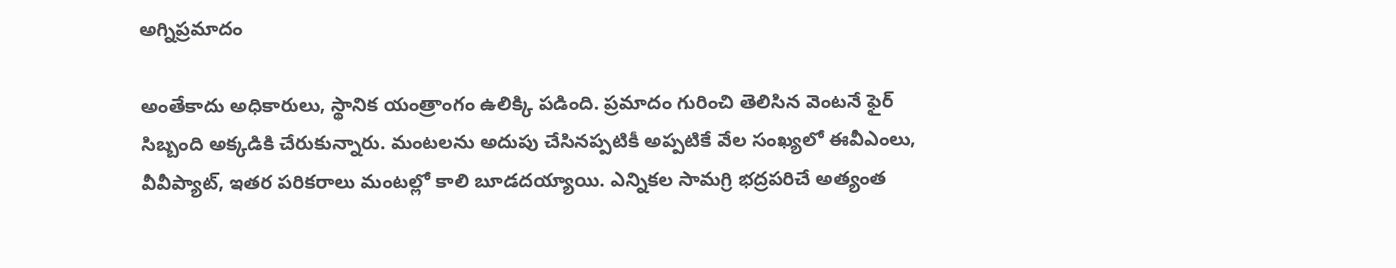అగ్నిప్రమాదం

అంతేకాదు అధికారులు, స్థానిక యంత్రాంగం ఉలిక్కి పడింది. ప్రమాదం గురించి తెలిసిన వెంటనే ఫైర్ సిబ్బంది అక్కడికి చేరుకున్నారు. మంటలను అదుపు చేసినప్పటికీ అప్పటికే వేల సంఖ్యలో ఈవీఎంలు, వీవీప్యాట్, ఇతర పరికరాలు మంటల్లో కాలి బూడదయ్యాయి. ఎన్నికల సామగ్రి భద్రపరిచే అత్యంత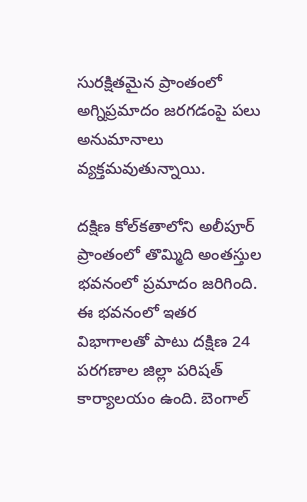సురక్షితమైన ప్రాంతంలో అగ్నిప్రమాదం జరగడంపై పలు అనుమానాలు వ్యక్తమవుతున్నాయి.

దక్షిణ కోల్‌కతాలోని అలీపూర్ ప్రాంతంలో తొమ్మిది అంతస్తుల భవనంలో ప్రమాదం జరిగింది. ఈ భవనంలో ఇతర విభాగాలతో పాటు దక్షిణ 24 పరగణాల జిల్లా పరిషత్ కార్యాలయం ఉంది. బెంగాల్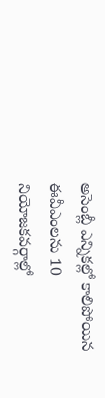అసెంబ్లీ ఎన్నికల్లో కాలిపోయిన ఈవీఎంలను 10 నియోజకవర్గాల్లో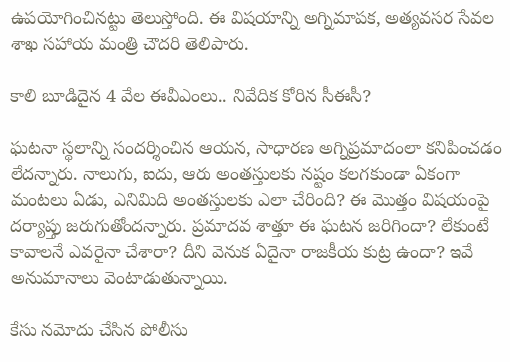ఉపయోగించినట్టు తెలుస్తోంది. ఈ విషయాన్ని అగ్నిమాపక, అత్యవసర సేవల శాఖ సహాయ మంత్రి చౌదరి తెలిపారు.

కాలి బూడిదైన 4 వేల ఈవీఎంలు.. నివేదిక కోరిన సీఈసీ?

ఘటనా స్థలాన్ని సందర్శించిన ఆయన, సాధారణ అగ్నిప్రమాదంలా కనిపించడం లేదన్నారు. నాలుగు, ఐదు, ఆరు అంతస్తులకు నష్టం కలగకుండా ఏకంగా మంటలు ఏడు, ఎనిమిది అంతస్తులకు ఎలా చేరింది? ఈ మొత్తం విషయంపై దర్యాప్తు జరుగుతోందన్నారు. ప్రమాదవ శాత్తూ ఈ ఘటన జరిగిందా? లేకుంటే కావాలనే ఎవరైనా చేశారా? దీని వెనుక ఏదైనా రాజకీయ కుట్ర ఉందా? ఇవే అనుమానాలు వెంటాడుతున్నాయి.

కేసు నమోదు చేసిన పోలీసు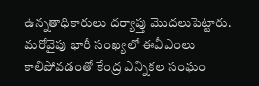ఉన్నతాధికారులు దర్యాప్తు మొదలుపెట్టారు. మరోవైపు భారీ సంఖ్యలో ఈవీఎంలు కాలిపోవడంతో కేంద్ర ఎన్నికల సంఘం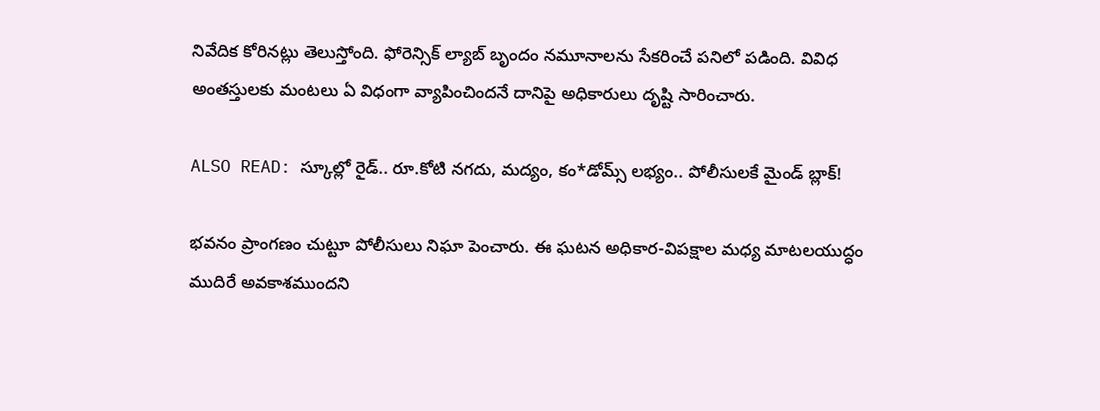నివేదిక కోరినట్లు తెలుస్తోంది. ఫోరెన్సిక్ ల్యాబ్ బృందం నమూనాలను సేకరించే పనిలో పడింది. వివిధ అంతస్తులకు మంటలు ఏ విధంగా వ్యాపించిందనే దానిపై అధికారులు దృష్టి సారించారు.

ALSO READ: స్కూల్లో రైడ్.. రూ.కోటి నగదు, మద్యం, కం*డోమ్స్ లభ్యం.. పోలీసులకే మైండ్ బ్లాక్!

భవనం ప్రాంగణం చుట్టూ పోలీసులు నిఘా పెంచారు. ఈ ఘటన అధికార-విపక్షాల మధ్య మాటలయుద్ధం ముదిరే అవకాశముందని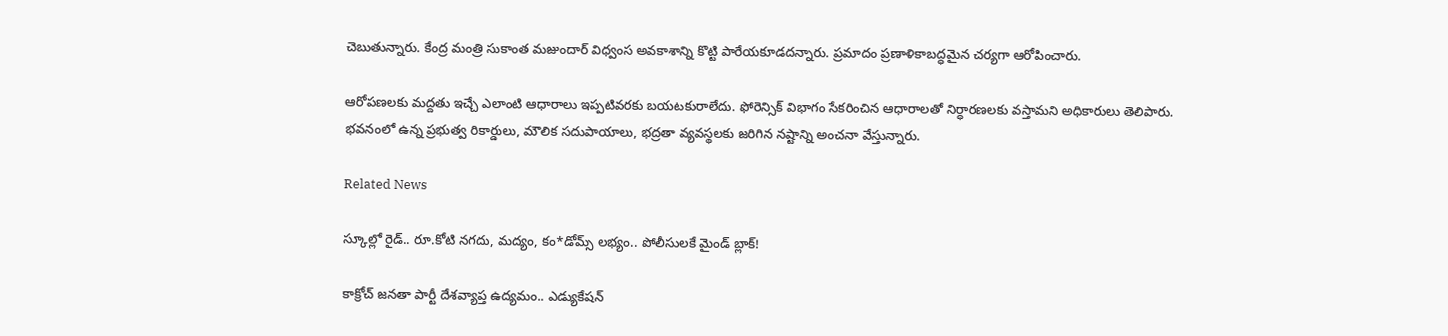చెబుతున్నారు. కేంద్ర మంత్రి సుకాంత మజుందార్ విధ్వంస అవకాశాన్ని కొట్టి పారేయకూడదన్నారు. ప్రమాదం ప్రణాళికాబద్ధమైన చర్యగా ఆరోపించారు.

ఆరోపణలకు మద్దతు ఇచ్చే ఎలాంటి ఆధారాలు ఇప్పటివరకు బయటకురాలేదు. ఫోరెన్సిక్ విభాగం సేకరించిన ఆధారాలతో నిర్ధారణలకు వస్తామని అధికారులు తెలిపారు. భవనంలో ఉన్న ప్రభుత్వ రికార్డులు, మౌలిక సదుపాయాలు, భద్రతా వ్యవస్థలకు జరిగిన నష్టాన్ని అంచనా వేస్తున్నారు.

Related News

స్కూల్లో రైడ్.. రూ.కోటి నగదు, మద్యం, కం*డోమ్స్ లభ్యం.. పోలీసులకే మైండ్ బ్లాక్!

కాక్రోచ్‌ జనతా పార్టీ దేశవ్యాప్త ఉద్యమం.. ఎడ్యుకేషన్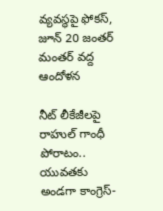వ్యవస్థపై ఫోకస్, జూన్ 20 జంతర్ మంతర్ వద్ద ఆందోళన

నీట్ లీకేజీలపై రాహుల్ గాంధీ పోరాటం.. యువతకు అండగా కాంగ్రెస్-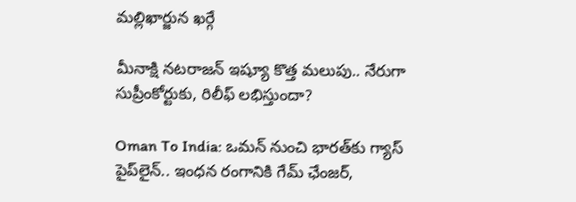మల్లిఖార్జున ఖర్గే

మీనాక్షి నటరాజన్‌ ఇష్యూ కొత్త మలుపు.. నేరుగా సుప్రీంకోర్టుకు, రిలీఫ్ లభిస్తుందా?

Oman To India: ఒమన్ నుంచి భారత్‌కు గ్యాస్ పైప్‌లైన్.. ఇంధన రంగానికి గేమ్ ఛేంజర్,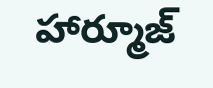హార్మూజ్‌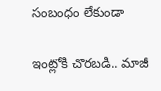సంబంధం లేకుండా

ఇంట్లోకి చొరబడి.. మాజీ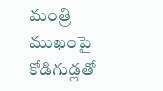మంత్రి ముఖంపై కోడిగుడ్లతో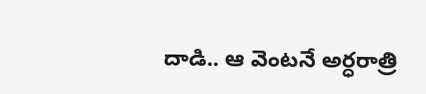దాడి.. ఆ వెంటనే అర్ధరాత్రి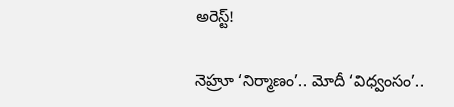అరెస్ట్!

నెహ్రూ ‘నిర్మాణం’.. మోదీ ‘విధ్వంసం’..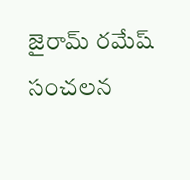జైరామ్ రమేష్ సంచలన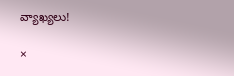వ్యాఖ్యలు!

×